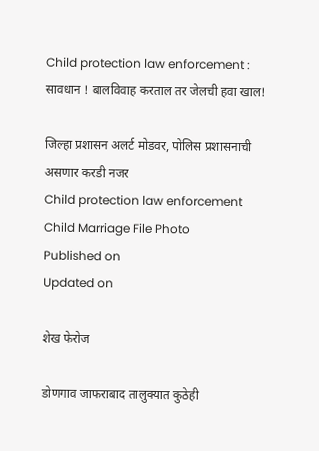Child protection law enforcement : सावधान ! बालविवाह करताल तर जेलची हवा खाल!

जिल्हा प्रशासन अलर्ट मोडवर, पोलिस प्रशासनाची असणार करडी नजर
Child protection law enforcement
Child Marriage File Photo
Published on
Updated on

शेख फेरोज

डोणगाव जाफराबाद तालुक्यात कुठेही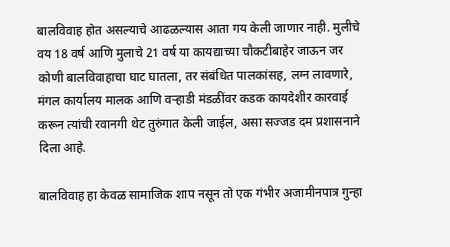बालविवाह होत असल्याचे आढळल्यास आता गय केली जाणार नाही. मुलीचे वय 18 वर्ष आणि मुलाचे 21 वर्ष या कायद्याच्या चौकटीबाहेर जाऊन जर कोणी बालविवाहाचा घाट घातला, तर संबंधित पालकांसह, लग्न लावणारे, मंगल कार्यालय मालक आणि वऱ्हाडी मंडळींवर कडक कायदेशीर कारवाई करून त्यांची रवानगी थेट तुरुंगात केली जाईल, असा सज्जड दम प्रशासनाने दिला आहे.

बालविवाह हा केवळ सामाजिक शाप नसून तो एक गंभीर अजामीनपात्र गुन्हा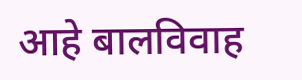आहे बालविवाह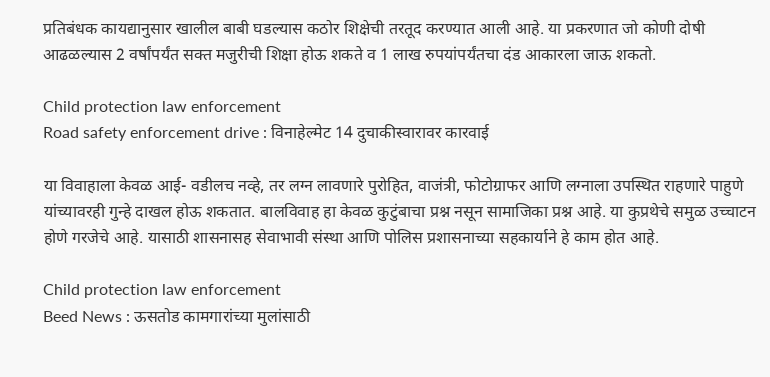प्रतिबंधक कायद्यानुसार खालील बाबी घडल्यास कठोर शिक्षेची तरतूद करण्यात आली आहे. या प्रकरणात जो कोणी दोषी आढळल्यास 2 वर्षांपर्यंत सक्त मजुरीची शिक्षा होऊ शकते व 1 लाख रुपयांपर्यंतचा दंड आकारला जाऊ शकतो.

Child protection law enforcement
Road safety enforcement drive : विनाहेल्मेट 14 दुचाकीस्वारावर कारवाई

या विवाहाला केवळ आई- वडीलच नव्हे, तर लग्न लावणारे पुरोहित, वाजंत्री, फोटोग्राफर आणि लग्नाला उपस्थित राहणारे पाहुणे यांच्यावरही गुन्हे दाखल होऊ शकतात. बालविवाह हा केवळ कुटुंबाचा प्रश्न नसून सामाजिका प्रश्न आहे. या कुप्रथेचे समुळ उच्चाटन होणे गरजेचे आहे. यासाठी शासनासह सेवाभावी संस्था आणि पोलिस प्रशासनाच्या सहकार्याने हे काम होत आहे.

Child protection law enforcement
Beed News : ऊसतोड कामगारांच्या मुलांसाठी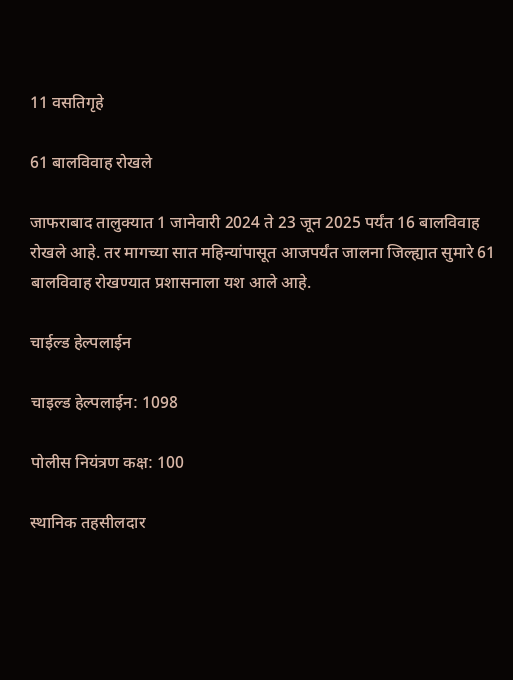11 वसतिगृहे

61 बालविवाह रोखले

जाफराबाद तालुक्यात 1 जानेवारी 2024 ते 23 जून 2025 पर्यंत 16 बालविवाह रोखले आहे. तर मागच्या सात महिन्यांपासूत आजपर्यंत जालना जिल्ह्यात सुमारे 61 बालविवाह रोखण्यात प्रशासनाला यश आले आहे.

चाईल्ड हेल्पलाईन

चाइल्ड हेल्पलाईन: 1098

पोलीस नियंत्रण कक्ष: 100

स्थानिक तहसीलदार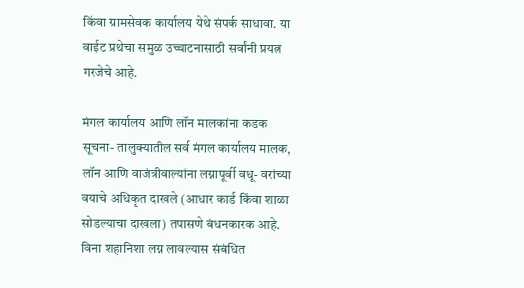किंवा ग्रामसेवक कार्यालय येथे संपर्क साधावा. या वाईट प्रथेचा समुळ उच्चाटनासाठी सर्वांनी प्रयत्न गरजेचे आहे.

मंगल कार्यालय आणि लॉन मालकांना कडक सूचना- तालुक्यातील सर्व मंगल कार्यालय मालक, लॉन आणि वाजंत्रीवाल्यांना लग्नापूर्वी वधू- वरांच्या वयाचे अधिकृत दाखले (आधार कार्ड किंवा शाळा सोडल्याचा दाखला) तपासणे बंधनकारक आहे. विना शहानिशा लग्न लावल्यास संबंधित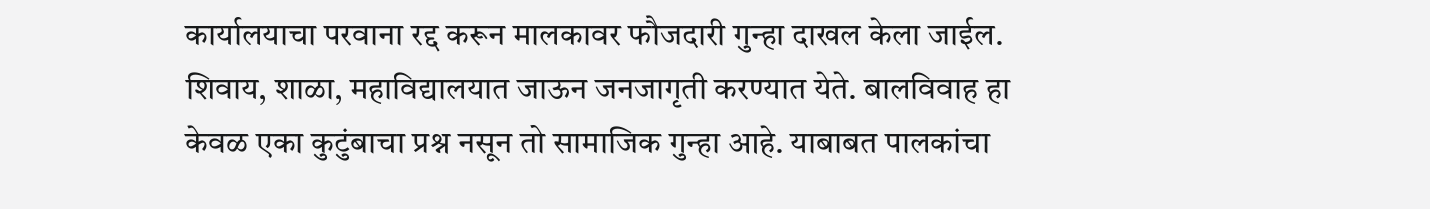कार्यालयाचा परवाना रद्द करून मालकावर फौजदारी गुन्हा दाखल केला जाईल. शिवाय, शाळा, महाविद्यालयात जाऊन जनजागृती करण्यात येते. बालविवाह हा केवळ एका कुटुंबाचा प्रश्न नसून तो सामाजिक गुन्हा आहे. याबाबत पालकांचा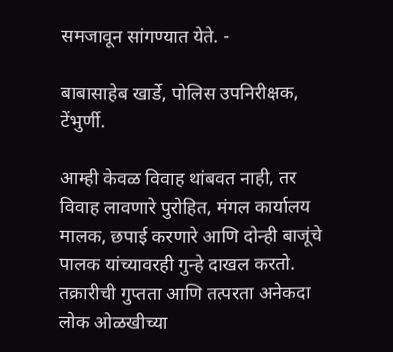समजावून सांगण्यात येते. -

बाबासाहेब खार्डे, पोलिस उपनिरीक्षक, टेंभुर्णी.

आम्ही केवळ विवाह थांबवत नाही, तर विवाह लावणारे पुरोहित, मंगल कार्यालय मालक, छपाई करणारे आणि दोन्ही बाजूंचे पालक यांच्यावरही गुन्हे दाखल करतो. तक्रारीची गुप्तता आणि तत्परता अनेकदा लोक ओळखीच्या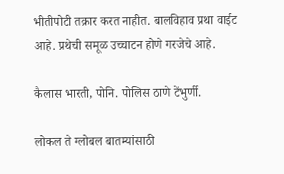भीतीपोटी तक्रार करत नाहीत. बालविहाव प्रथा वाईट आहे. प्रथेची समूळ उच्चाटन होणे गरजेचे आहे.

कैलास भारती, पोनि. पोलिस ठाणे टेंभुर्णी.

लोकल ते ग्लोबल बातम्यांसाठी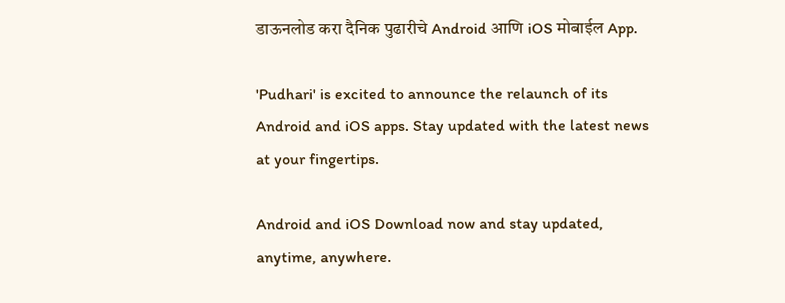डाऊनलोड करा दैनिक पुढारीचे Android आणि iOS मोबाईल App.

'Pudhari' is excited to announce the relaunch of its Android and iOS apps. Stay updated with the latest news at your fingertips.

Android and iOS Download now and stay updated, anytime, anywhere.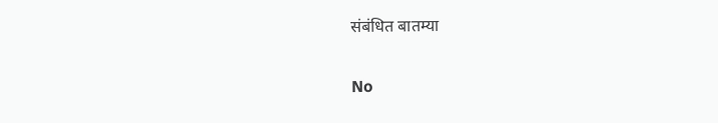संबंधित बातम्या

No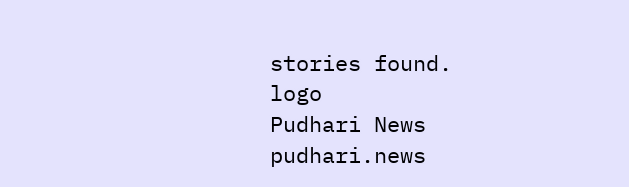stories found.
logo
Pudhari News
pudhari.news